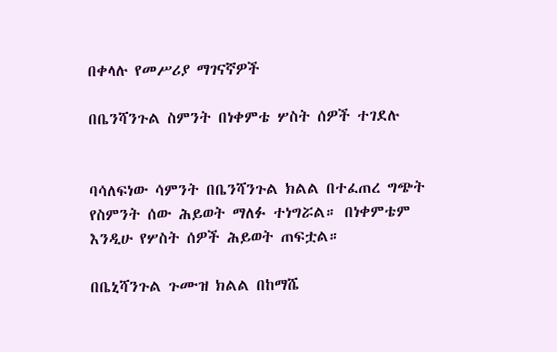በቀላሉ የመሥሪያ ማገናኛዎች

በቤንሻንጉል ስምንት በነቀምቴ ሦስት ሰዎች ተገደሉ


ባሳለፍነው ሳምንት በቤንሻንጉል ክልል በተፈጠረ ግጭት የስምንት ሰው ሕይወት ማለፉ ተነግሯል። በነቀምቴም እንዲሁ የሦስት ሰዎች ሕይወት ጠፍቷል።

በቤኒሻንጉል ጉሙዝ ክልል በከማሼ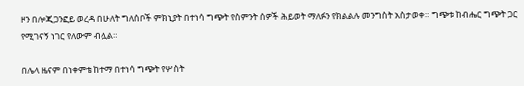ዞን በሎጂጋንፎይ ወረዳ በሁለት ግለሰቦች ምክኒያት በተነሳ ግጭት የስምንት ሰዎች ሕይወት ማለፉን የክልልሉ መንግስት አስታወቀ። ግጭቱ ከብሔር ግጭት ጋር የሚገናኝ ነገር የለውም ብሏል።

በሌላ ዜናም በነቀምቴ ከተማ በተነሳ ግጭት የሦስት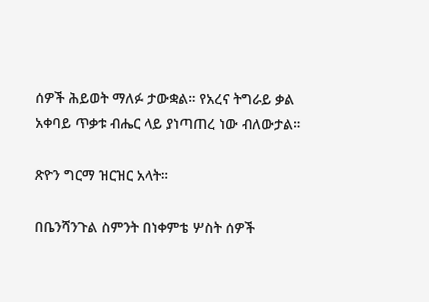ሰዎች ሕይወት ማለፉ ታውቋል። የአረና ትግራይ ቃል አቀባይ ጥቃቱ ብሔር ላይ ያነጣጠረ ነው ብለውታል።

ጽዮን ግርማ ዝርዝር አላት።

በቤንሻንጉል ስምንት በነቀምቴ ሦስት ሰዎች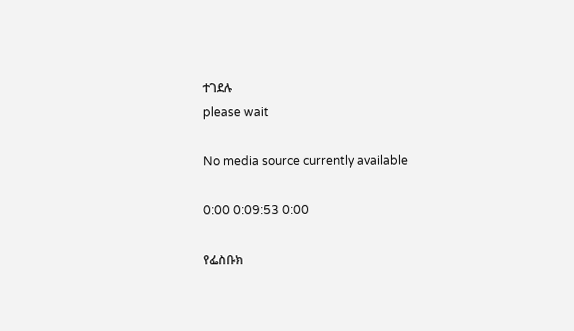ተገደሉ
please wait

No media source currently available

0:00 0:09:53 0:00

የፌስቡክ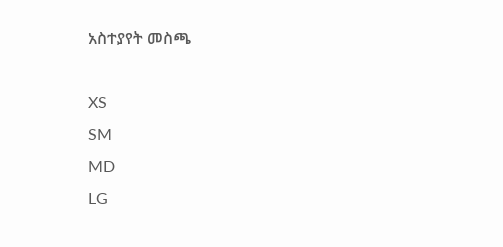አስተያየት መስጫ

XS
SM
MD
LG